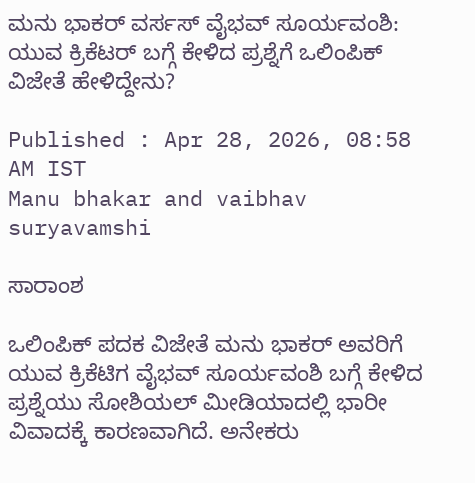ಮನು ಭಾಕರ್ ವರ್ಸಸ್ ವೈಭವ್ ಸೂರ್ಯವಂಶಿ: ಯುವ ಕ್ರಿಕೆಟರ್‌ ಬಗ್ಗೆ ಕೇಳಿದ ಪ್ರಶ್ನೆಗೆ ಒಲಿಂಪಿಕ್ ವಿಜೇತೆ ಹೇಳಿದ್ದೇನು?

Published : Apr 28, 2026, 08:58 AM IST
Manu bhakar and vaibhav suryavamshi

ಸಾರಾಂಶ

ಒಲಿಂಪಿಕ್ ಪದಕ ವಿಜೇತೆ ಮನು ಭಾಕರ್ ಅವರಿಗೆ ಯುವ ಕ್ರಿಕೆಟಿಗ ವೈಭವ್ ಸೂರ್ಯವಂಶಿ ಬಗ್ಗೆ ಕೇಳಿದ ಪ್ರಶ್ನೆಯು ಸೋಶಿಯಲ್ ಮೀಡಿಯಾದಲ್ಲಿ ಭಾರೀ ವಿವಾದಕ್ಕೆ ಕಾರಣವಾಗಿದೆ. ಅನೇಕರು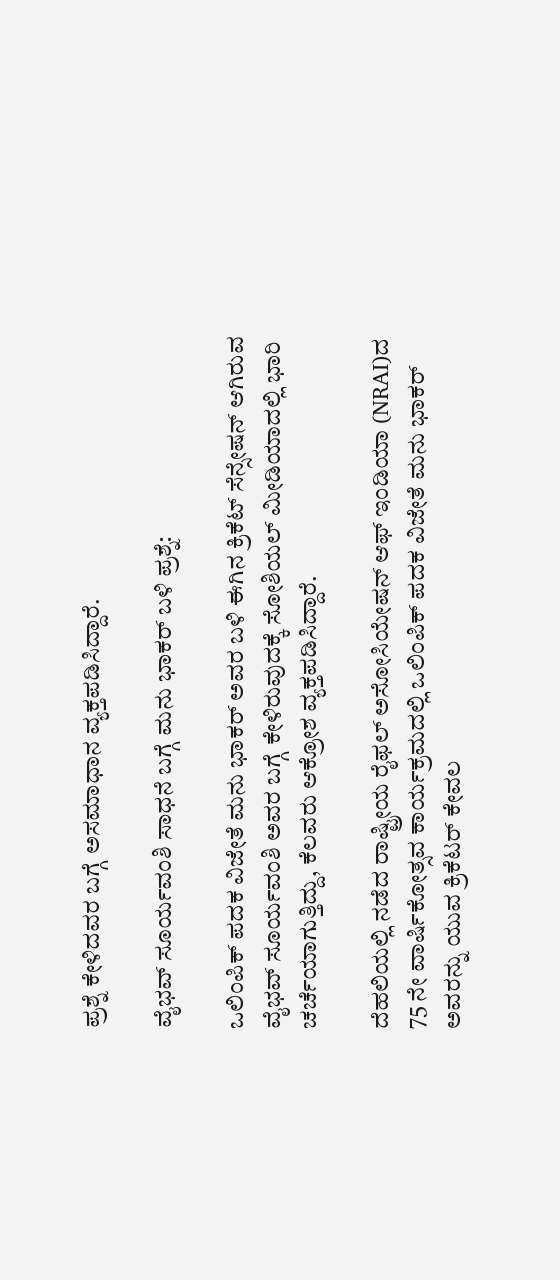ಪ್ರಶ್ನೆ ಕೇಳಿದವರ ಬಗ್ಗೆ ಅಸಮಾಧಾನ ವ್ಯಕ್ತಪಡಿಸಿದ್ದಾರೆ.

ವೈಭವ್ ಸೂರ್ಯವಂಶಿ ಸಾಧನೆ ಬಗ್ಗೆ ಮನು ಭಾಕರ್ ಬಳಿ ಪ್ರಶ್ನೆ:

ಒಲಿಂಪಿಕ್ ಪದಕ ವಿಜೇತೆ ಮನು ಭಾಕರ್ ಅವರ ಬಳಿ ಈಗಿನ ಕ್ರಿಕೆಟ್ ಸೆನ್ಸೇಷನ್ ಆಗಿರುವ ವೈಭವ್ ಸೂರ್ಯವಂಶಿ ಅವರ ಬಗ್ಗೆ ಕೇಳಿರುವುದಕ್ಕೆ ಸೋಶಿಯಲ್ ಮೀಡಿಯಾದಲ್ಲಿ ಭಾರಿ ಚರ್ಚೆಯಾಗುತ್ತಿದ್ದು, ಕೆಲವರು ಆಕ್ರೋಶ ವ್ಯಕ್ತಪಡಿಸಿದ್ದಾರೆ.

ದೆಹಲಿಯಲ್ಲಿ ನಡೆದ ರಾಷ್ಟ್ರೀಯ ರೈಫಲ್ ಅಸೋಸಿಯೇಷನ್ ಆಫ್ ಇಂಡಿಯಾ (NRAI)ದ 75 ನೇ ವಾರ್ಷಿಕೋತ್ಸವ ಕಾರ್ಯಕ್ರಮದಲ್ಲಿ ಒಲಿಂಪಿಕ್ ಪದಕ ವಿಜೇತೆ ಮನು ಭಾಕರ್ ಅವರನ್ನು ಯುವ ಕ್ರಿಕೆಟರ್ ಕೇವಲ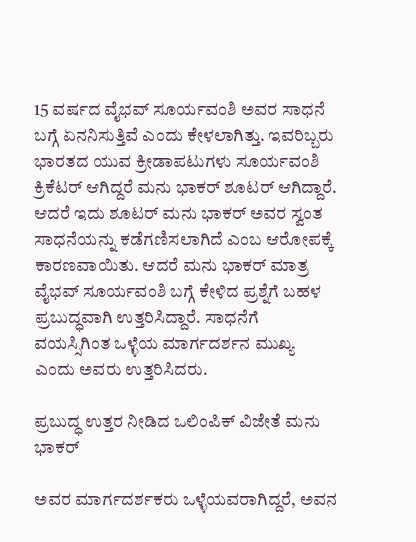15 ವರ್ಷದ ವೈಭವ್ ಸೂರ್ಯವಂಶಿ ಅವರ ಸಾಧನೆ ಬಗ್ಗೆ ಏನನಿಸುತ್ತಿವೆ ಎಂದು ಕೇಳಲಾಗಿತ್ತು. ಇವರಿಬ್ಬರು ಭಾರತದ ಯುವ ಕ್ರೀಡಾಪಟುಗಳು ಸೂರ್ಯವಂಶಿ ಕ್ರಿಕೆಟರ್ ಆಗಿದ್ದರೆ ಮನು ಭಾಕರ್ ಶೂಟರ್‌ ಆಗಿದ್ದಾರೆ. ಆದರೆ ಇದು ಶೂಟರ್ ಮನು ಭಾಕರ್ ಅವರ ಸ್ವಂತ ಸಾಧನೆಯನ್ನು ಕಡೆಗಣಿಸಲಾಗಿದೆ ಎಂಬ ಆರೋಪಕ್ಕೆ ಕಾರಣವಾಯಿತು. ಆದರೆ ಮನು ಭಾಕರ್ ಮಾತ್ರ ವೈಭವ್ ಸೂರ್ಯವಂಶಿ ಬಗ್ಗೆ ಕೇಳಿದ ಪ್ರಶ್ನೆಗೆ ಬಹಳ ಪ್ರಬುದ್ಧವಾಗಿ ಉತ್ತರಿಸಿದ್ದಾರೆ. ಸಾಧನೆಗೆ ವಯಸ್ಸಿಗಿಂತ ಒಳ್ಳೆಯ ಮಾರ್ಗದರ್ಶನ ಮುಖ್ಯ ಎಂದು ಅವರು ಉತ್ತರಿಸಿದರು.

ಪ್ರಬುದ್ಧ ಉತ್ತರ ನೀಡಿದ ಒಲಿಂಪಿಕ್ ವಿಜೇತೆ ಮನು ಭಾಕರ್

ಅವರ ಮಾರ್ಗದರ್ಶಕರು ಒಳ್ಳೆಯವರಾಗಿದ್ದರೆ, ಅವನ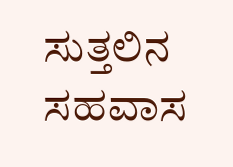ಸುತ್ತಲಿನ ಸಹವಾಸ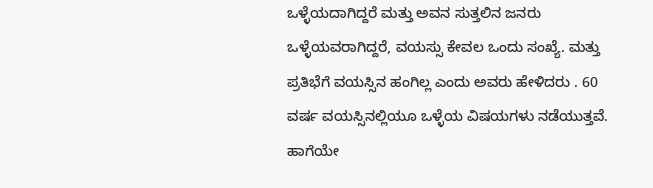ಒಳ್ಳೆಯದಾಗಿದ್ದರೆ ಮತ್ತು ಅವನ ಸುತ್ತಲಿನ ಜನರು ಒಳ್ಳೆಯವರಾಗಿದ್ದರೆ, ವಯಸ್ಸು ಕೇವಲ ಒಂದು ಸಂಖ್ಯೆ. ಮತ್ತು ಪ್ರತಿಭೆಗೆ ವಯಸ್ಸಿನ ಹಂಗಿಲ್ಲ ಎಂದು ಅವರು ಹೇಳಿದರು . 60 ವರ್ಷ ವಯಸ್ಸಿನಲ್ಲಿಯೂ ಒಳ್ಳೆಯ ವಿಷಯಗಳು ನಡೆಯುತ್ತವೆ. ಹಾಗೆಯೇ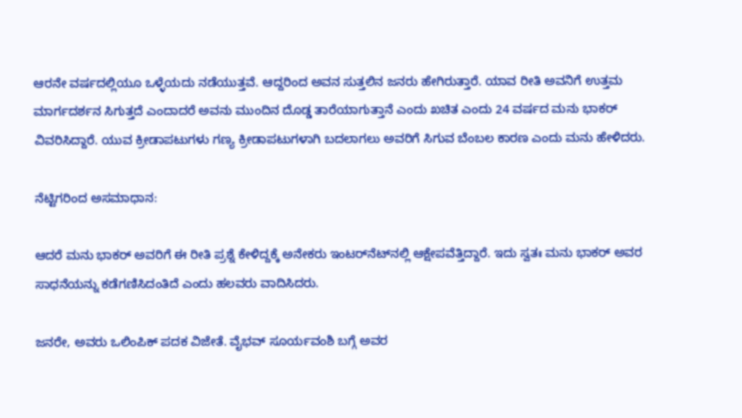ಆರನೇ ವರ್ಷದಲ್ಲಿಯೂ ಒಳ್ಳೆಯದು ನಡೆಯುತ್ತವೆ. ಆದ್ದರಿಂದ ಅವನ ಸುತ್ತಲಿನ ಜನರು ಹೇಗಿರುತ್ತಾರೆ. ಯಾವ ರೀತಿ ಅವನಿಗೆ ಉತ್ತಮ ಮಾರ್ಗದರ್ಶನ ಸಿಗುತ್ತದೆ ಎಂದಾದರೆ ಅವನು ಮುಂದಿನ ದೊಡ್ಡ ತಾರೆಯಾಗುತ್ತಾನೆ ಎಂದು ಖಚಿತ ಎಂದು 24 ವರ್ಷದ ಮನು ಭಾಕರ್‌ ವಿವರಿಸಿದ್ದಾರೆ. ಯುವ ಕ್ರೀಡಾಪಟುಗಳು ಗಣ್ಯ ಕ್ರೀಡಾಪಟುಗಳಾಗಿ ಬದಲಾಗಲು ಅವರಿಗೆ ಸಿಗುವ ಬೆಂಬಲ ಕಾರಣ ಎಂದು ಮನು ಹೇಳಿದರು.

ನೆಟ್ಟಿಗರಿಂದ ಅಸಮಾಧಾನ:

ಆದರೆ ಮನು ಭಾಕರ್ ಅವರಿಗೆ ಈ ರೀತಿ ಪ್ರಶ್ನೆ ಕೇಳಿದ್ದಕ್ಕೆ ಅನೇಕರು ಇಂಟರ್‌ನೆಟ್‌ನಲ್ಲಿ ಆಕ್ಷೇಪವೆತ್ತಿದ್ದಾರೆ. ಇದು ಸ್ವತಃ ಮನು ಭಾಕರ್ ಅವರ ಸಾಧನೆಯನ್ನು ಕಡೆಗಣಿಸಿದಂತಿದೆ ಎಂದು ಹಲವರು ವಾದಿಸಿದರು.

ಜನರೇ, ಅವರು ಒಲಿಂಪಿಕ್ ಪದಕ ವಿಜೇತೆ. ವೈಭವ್ ಸೂರ್ಯವಂಶಿ ಬಗ್ಗೆ ಅವರ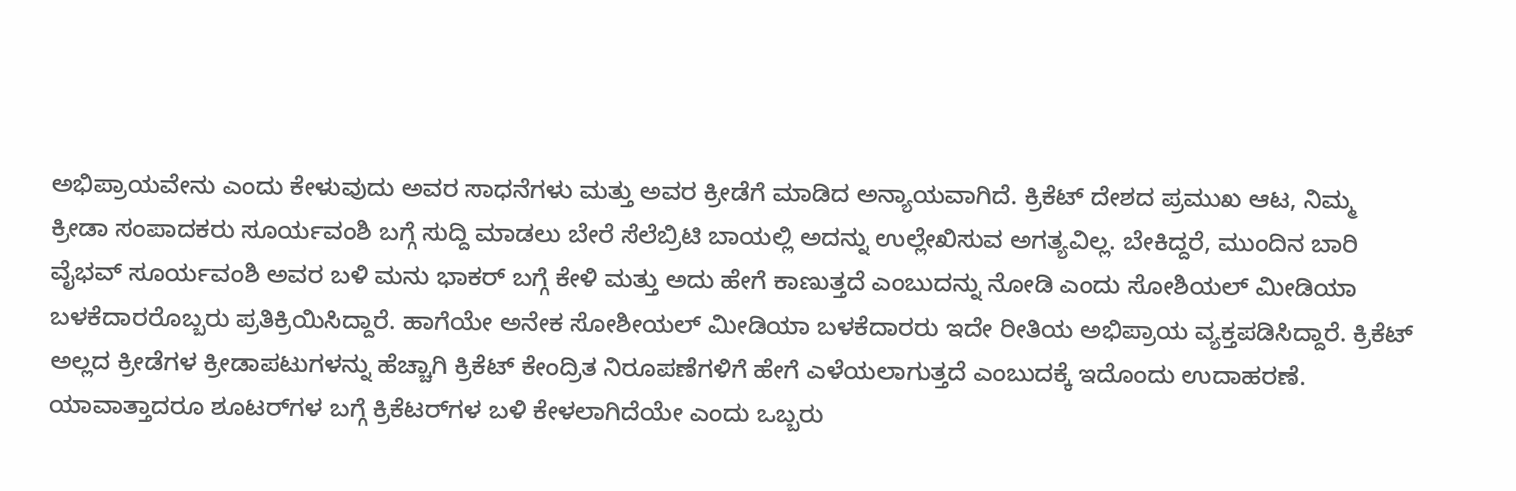ಅಭಿಪ್ರಾಯವೇನು ಎಂದು ಕೇಳುವುದು ಅವರ ಸಾಧನೆಗಳು ಮತ್ತು ಅವರ ಕ್ರೀಡೆಗೆ ಮಾಡಿದ ಅನ್ಯಾಯವಾಗಿದೆ. ಕ್ರಿಕೆಟ್ ದೇಶದ ಪ್ರಮುಖ ಆಟ, ನಿಮ್ಮ ಕ್ರೀಡಾ ಸಂಪಾದಕರು ಸೂರ್ಯವಂಶಿ ಬಗ್ಗೆ ಸುದ್ದಿ ಮಾಡಲು ಬೇರೆ ಸೆಲೆಬ್ರಿಟಿ ಬಾಯಲ್ಲಿ ಅದನ್ನು ಉಲ್ಲೇಖಿಸುವ ಅಗತ್ಯವಿಲ್ಲ. ಬೇಕಿದ್ದರೆ, ಮುಂದಿನ ಬಾರಿ ವೈಭವ್ ಸೂರ್ಯವಂಶಿ ಅವರ ಬಳಿ ಮನು ಭಾಕರ್ ಬಗ್ಗೆ ಕೇಳಿ ಮತ್ತು ಅದು ಹೇಗೆ ಕಾಣುತ್ತದೆ ಎಂಬುದನ್ನು ನೋಡಿ ಎಂದು ಸೋಶಿಯಲ್ ಮೀಡಿಯಾ ಬಳಕೆದಾರರೊಬ್ಬರು ಪ್ರತಿಕ್ರಿಯಿಸಿದ್ದಾರೆ. ಹಾಗೆಯೇ ಅನೇಕ ಸೋಶೀಯಲ್ ಮೀಡಿಯಾ ಬಳಕೆದಾರರು ಇದೇ ರೀತಿಯ ಅಭಿಪ್ರಾಯ ವ್ಯಕ್ತಪಡಿಸಿದ್ದಾರೆ. ಕ್ರಿಕೆಟ್ ಅಲ್ಲದ ಕ್ರೀಡೆಗಳ ಕ್ರೀಡಾಪಟುಗಳನ್ನು ಹೆಚ್ಚಾಗಿ ಕ್ರಿಕೆಟ್ ಕೇಂದ್ರಿತ ನಿರೂಪಣೆಗಳಿಗೆ ಹೇಗೆ ಎಳೆಯಲಾಗುತ್ತದೆ ಎಂಬುದಕ್ಕೆ ಇದೊಂದು ಉದಾಹರಣೆ. ಯಾವಾತ್ತಾದರೂ ಶೂಟರ್‌ಗಳ ಬಗ್ಗೆ ಕ್ರಿಕೆಟರ್‌ಗಳ ಬಳಿ ಕೇಳಲಾಗಿದೆಯೇ ಎಂದು ಒಬ್ಬರು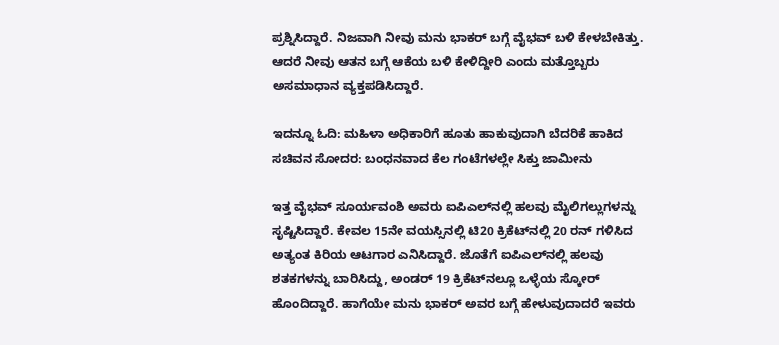ಪ್ರಶ್ನಿಸಿದ್ದಾರೆ. ನಿಜವಾಗಿ ನೀವು ಮನು ಭಾಕರ್ ಬಗ್ಗೆ ವೈಭವ್ ಬಳಿ ಕೇಳಬೇಕಿತ್ತು. ಆದರೆ ನೀವು ಆತನ ಬಗ್ಗೆ ಆಕೆಯ ಬಳಿ ಕೇಳಿದ್ದೀರಿ ಎಂದು ಮತ್ತೊಬ್ಬರು ಅಸಮಾಧಾನ ವ್ಯಕ್ತಪಡಿಸಿದ್ದಾರೆ.

ಇದನ್ನೂ ಓದಿ: ಮಹಿಳಾ ಅಧಿಕಾರಿಗೆ ಹೂತು ಹಾಕುವುದಾಗಿ ಬೆದರಿಕೆ ಹಾಕಿದ ಸಚಿವನ ಸೋದರ: ಬಂಧನವಾದ ಕೆಲ ಗಂಟೆಗಳಲ್ಲೇ ಸಿಕ್ತು ಜಾಮೀನು

ಇತ್ತ ವೈಭವ್ ಸೂರ್ಯವಂಶಿ ಅವರು ಐಪಿಎಲ್‌ನಲ್ಲಿ ಹಲವು ಮೈಲಿಗಲ್ಲುಗಳನ್ನು ಸೃಷ್ಟಿಸಿದ್ದಾರೆ. ಕೇವಲ 15ನೇ ವಯಸ್ಸಿನಲ್ಲಿ ಟಿ20 ಕ್ರಿಕೆಟ್‌ನಲ್ಲಿ 20 ರನ್‌ ಗಳಿಸಿದ ಅತ್ಯಂತ ಕಿರಿಯ ಆಟಗಾರ ಎನಿಸಿದ್ದಾರೆ. ಜೊತೆಗೆ ಐಪಿಎಲ್‌ನಲ್ಲಿ ಹಲವು ಶತಕಗಳನ್ನು ಬಾರಿಸಿದ್ದು, ಅಂಡರ್ 19 ಕ್ರಿಕೆಟ್‌ನಲ್ಲೂ ಒಳ್ಳೆಯ ಸ್ಕೋರ್ ಹೊಂದಿದ್ದಾರೆ. ಹಾಗೆಯೇ ಮನು ಭಾಕರ್ ಅವರ ಬಗ್ಗೆ ಹೇಳುವುದಾದರೆ ಇವರು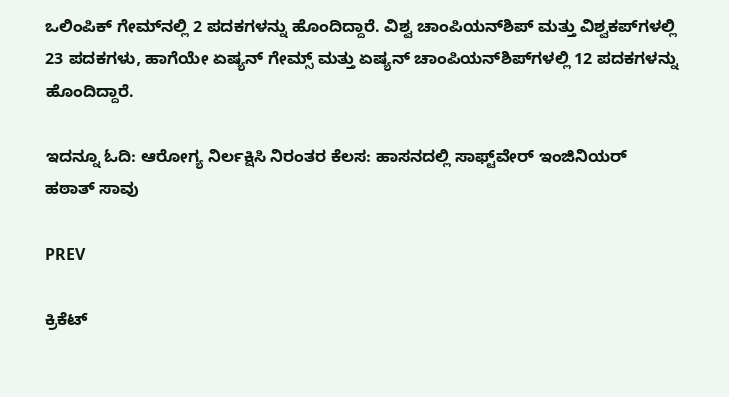ಒಲಿಂಪಿಕ್ ಗೇಮ್‌ನಲ್ಲಿ 2 ಪದಕಗಳನ್ನು ಹೊಂದಿದ್ದಾರೆ. ವಿಶ್ವ ಚಾಂಪಿಯನ್‌ಶಿಪ್ ಮತ್ತು ವಿಶ್ವಕಪ್‌ಗಳಲ್ಲಿ 23 ಪದಕಗಳು, ಹಾಗೆಯೇ ಏಷ್ಯನ್ ಗೇಮ್ಸ್ ಮತ್ತು ಏಷ್ಯನ್ ಚಾಂಪಿಯನ್‌ಶಿಪ್‌ಗಳಲ್ಲಿ 12 ಪದಕಗಳನ್ನು ಹೊಂದಿದ್ದಾರೆ.

ಇದನ್ನೂ ಓದಿ: ಆರೋಗ್ಯ ನಿರ್ಲಕ್ಷಿಸಿ ನಿರಂತರ ಕೆಲಸ: ಹಾಸನದಲ್ಲಿ ಸಾಫ್ಟ್‌ವೇರ್ ಇಂಜಿನಿಯರ್ ಹಠಾತ್ ಸಾವು

PREV

ಕ್ರಿಕೆಟ್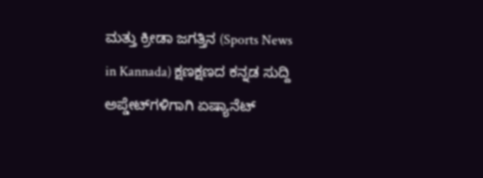ಮತ್ತು ಕ್ರೀಡಾ ಜಗತ್ತಿನ (Sports News in Kannada) ಕ್ಷಣಕ್ಷಣದ ಕನ್ನಡ ಸುದ್ದಿ ಅಪ್ಡೇಟ್‌ಗಳಿಗಾಗಿ ಏಷ್ಯಾನೆಟ್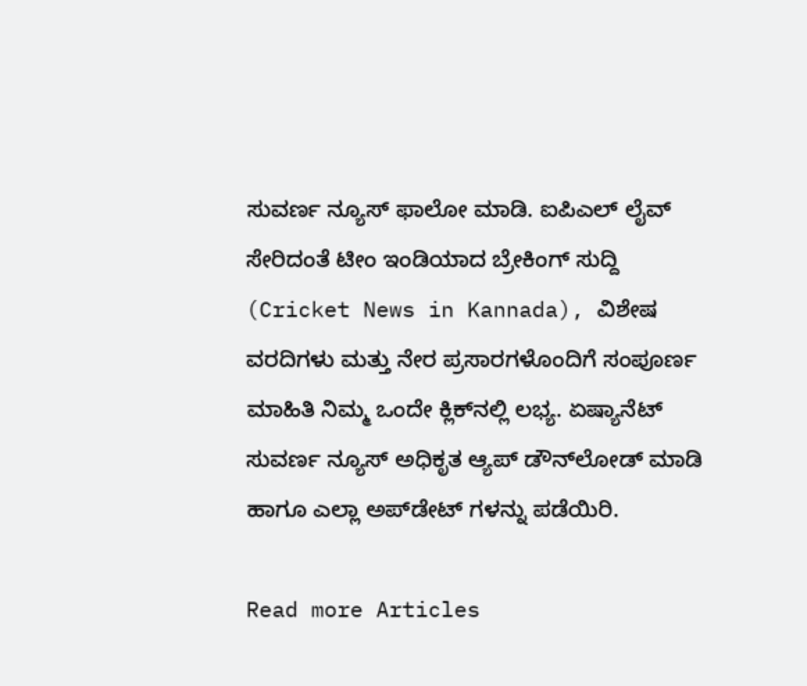ಸುವರ್ಣ ನ್ಯೂಸ್‌ ಫಾಲೋ ಮಾಡಿ. ಐಪಿಎಲ್ ಲೈವ್ ಸೇರಿದಂತೆ ಟೀಂ ಇಂಡಿಯಾದ ಬ್ರೇಕಿಂಗ್ ಸುದ್ದಿ (Cricket News in Kannada), ವಿಶೇಷ ವರದಿಗಳು ಮತ್ತು ನೇರ ಪ್ರಸಾರಗಳೊಂದಿಗೆ ಸಂಪೂರ್ಣ ಮಾಹಿತಿ ನಿಮ್ಮ ಒಂದೇ ಕ್ಲಿಕ್‌ನಲ್ಲಿ ಲಭ್ಯ. ಏಷ್ಯಾನೆಟ್ ಸುವರ್ಣ ನ್ಯೂಸ್ ಅಧಿಕೃತ ಆ್ಯಪ್ ಡೌನ್‌ಲೋಡ್ ಮಾಡಿ ಹಾಗೂ ಎಲ್ಲಾ ಅಪ್‌ಡೇಟ್ ಗಳನ್ನು ಪಡೆಯಿರಿ.

Read more Articles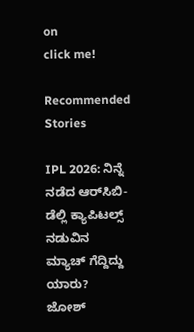on
click me!

Recommended Stories

IPL 2026: ನಿನ್ನೆ ನಡೆದ ಆರ್‌ಸಿಬಿ-ಡೆಲ್ಲಿ ಕ್ಯಾಪಿಟಲ್ಸ್ ನಡುವಿನ ಮ್ಯಾಚ್ ಗೆದ್ದಿದ್ದು ಯಾರು?
ಜೋಶ್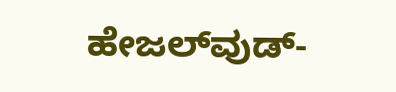ಹೇಜಲ್‌ವುಡ್-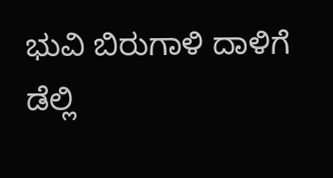ಭುವಿ ಬಿರುಗಾಳಿ ದಾಳಿಗೆ ಡೆಲ್ಲಿ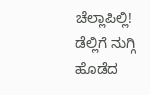ಚೆಲ್ಲಾಪಿಲ್ಲಿ! ಡೆಲ್ಲಿಗೆ ನುಗ್ಗಿ ಹೊಡೆದ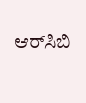ಆರ್‌ಸಿಬಿ